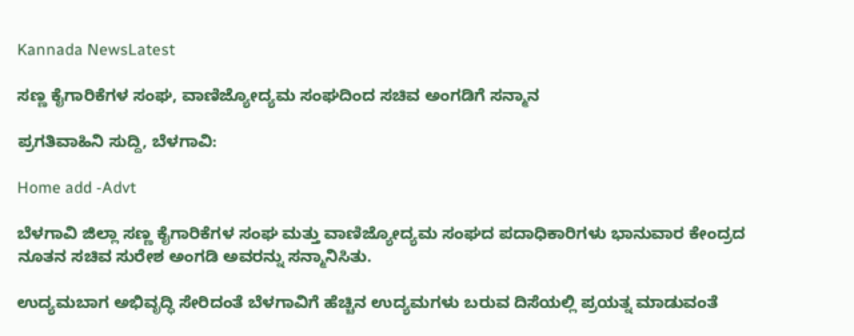Kannada NewsLatest

ಸಣ್ಣ ಕೈಗಾರಿಕೆಗಳ ಸಂಘ, ವಾಣಿಜ್ಯೋದ್ಯಮ ಸಂಘದಿಂದ ಸಚಿವ ಅಂಗಡಿಗೆ ಸನ್ಮಾನ

ಪ್ರಗತಿವಾಹಿನಿ ಸುದ್ದಿ, ಬೆಳಗಾವಿ:

Home add -Advt

ಬೆಳಗಾವಿ ಜಿಲ್ಲಾ ಸಣ್ಣ ಕೈಗಾರಿಕೆಗಳ ಸಂಘ ಮತ್ತು ವಾಣಿಜ್ಯೋದ್ಯಮ ಸಂಘದ ಪದಾಧಿಕಾರಿಗಳು ಭಾನುವಾರ ಕೇಂದ್ರದ ನೂತನ ಸಚಿವ ಸುರೇಶ ಅಂಗಡಿ ಅವರನ್ನು ಸನ್ಮಾನಿಸಿತು.

ಉದ್ಯಮಬಾಗ ಅಭಿವೃದ್ಧಿ ಸೇರಿದಂತೆ ಬೆಳಗಾವಿಗೆ ಹೆಚ್ಚಿನ ಉದ್ಯಮಗಳು ಬರುವ ದಿಸೆಯಲ್ಲಿ ಪ್ರಯತ್ನ ಮಾಡುವಂತೆ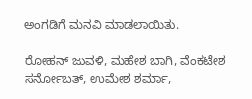ಅಂಗಡಿಗೆ ಮನವಿ ಮಾಡಲಾಯಿತು.

ರೋಹನ್ ಜುವಳಿ, ಮಹೇಶ ಬಾಗಿ, ವೆಂಕಟೇಶ ಸರ್ನೋಬತ್, ಉಮೇಶ ಶರ್ಮಾ,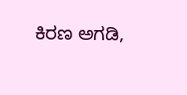ಕಿರಣ ಅಗಡಿ,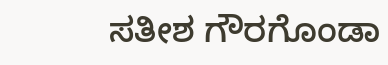ಸತೀಶ ಗೌರಗೊಂಡಾ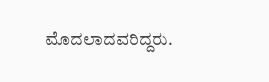ಮೊದಲಾದವರಿದ್ದರು.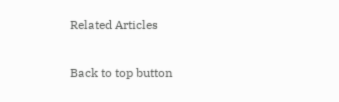Related Articles

Back to top button